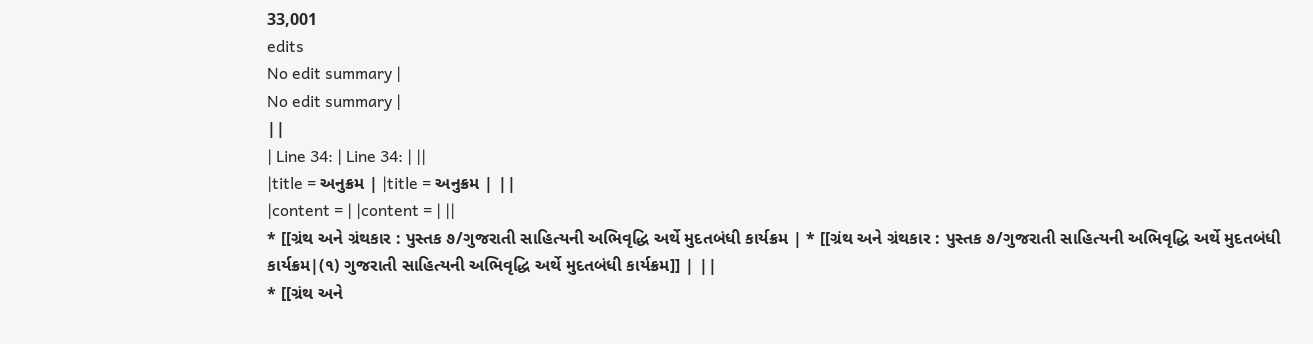33,001
edits
No edit summary |
No edit summary |
||
| Line 34: | Line 34: | ||
|title = અનુક્રમ | |title = અનુક્રમ | ||
|content = | |content = | ||
* [[ગ્રંથ અને ગ્રંથકાર : પુસ્તક ૭/ગુજરાતી સાહિત્યની અભિવૃદ્ધિ અર્થે મુદતબંધી કાર્યક્રમ | * [[ગ્રંથ અને ગ્રંથકાર : પુસ્તક ૭/ગુજરાતી સાહિત્યની અભિવૃદ્ધિ અર્થે મુદતબંધી કાર્યક્રમ|(૧) ગુજરાતી સાહિત્યની અભિવૃદ્ધિ અર્થે મુદતબંધી કાર્યક્રમ]] | ||
* [[ગ્રંથ અને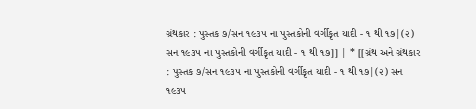ગ્રંથકાર : પુસ્તક ૭/સન ૧૯૩૫ ના પુસ્તકોની વર્ગીકૃત યાદી - ૧ થી ૧૭|(૨) સન ૧૯૩૫ ના પુસ્તકોની વર્ગીકૃત યાદી - ૧ થી ૧૭]] | * [[ગ્રંથ અને ગ્રંથકાર : પુસ્તક ૭/સન ૧૯૩૫ ના પુસ્તકોની વર્ગીકૃત યાદી - ૧ થી ૧૭|(૨) સન ૧૯૩૫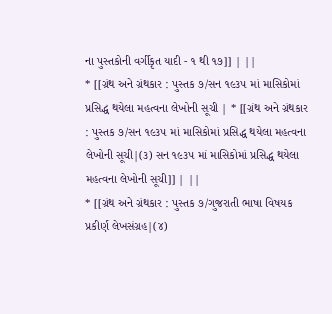ના પુસ્તકોની વર્ગીકૃત યાદી - ૧ થી ૧૭]] | ||
* [[ગ્રંથ અને ગ્રંથકાર : પુસ્તક ૭/સન ૧૯૩૫ માં માસિકોમાં પ્રસિદ્ધ થયેલા મહત્વના લેખોની સૂચી | * [[ગ્રંથ અને ગ્રંથકાર : પુસ્તક ૭/સન ૧૯૩૫ માં માસિકોમાં પ્રસિદ્ધ થયેલા મહત્વના લેખોની સૂચી|(૩) સન ૧૯૩૫ માં માસિકોમાં પ્રસિદ્ધ થયેલા મહત્વના લેખોની સૂચી]] | ||
* [[ગ્રંથ અને ગ્રંથકાર : પુસ્તક ૭/ગુજરાતી ભાષા વિષયક પ્રકીર્ણ લેખસંગ્રહ|(૪)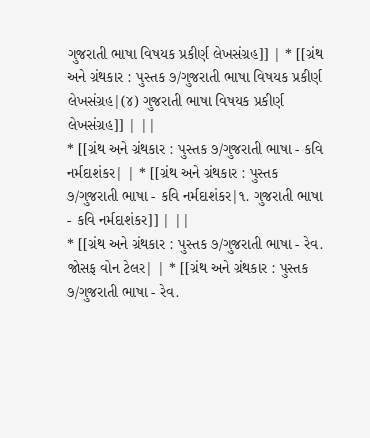ગુજરાતી ભાષા વિષયક પ્રકીર્ણ લેખસંગ્રહ]] | * [[ગ્રંથ અને ગ્રંથકાર : પુસ્તક ૭/ગુજરાતી ભાષા વિષયક પ્રકીર્ણ લેખસંગ્રહ|(૪) ગુજરાતી ભાષા વિષયક પ્રકીર્ણ લેખસંગ્રહ]] | ||
* [[ગ્રંથ અને ગ્રંથકાર : પુસ્તક ૭/ગુજરાતી ભાષા - કવિ નર્મદાશંકર| | * [[ગ્રંથ અને ગ્રંથકાર : પુસ્તક ૭/ગુજરાતી ભાષા - કવિ નર્મદાશંકર|૧. ગુજરાતી ભાષા - કવિ નર્મદાશંકર]] | ||
* [[ગ્રંથ અને ગ્રંથકાર : પુસ્તક ૭/ગુજરાતી ભાષા - રેવ. જોસફ વોન ટેલર| | * [[ગ્રંથ અને ગ્રંથકાર : પુસ્તક ૭/ગુજરાતી ભાષા - રેવ.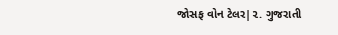જોસફ વોન ટેલર|૨. ગુજરાતી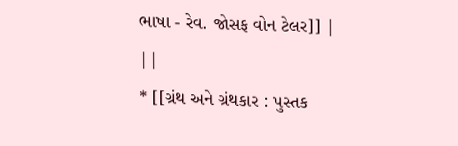ભાષા - રેવ. જોસફ વોન ટેલર]] | ||
* [[ગ્રંથ અને ગ્રંથકાર : પુસ્તક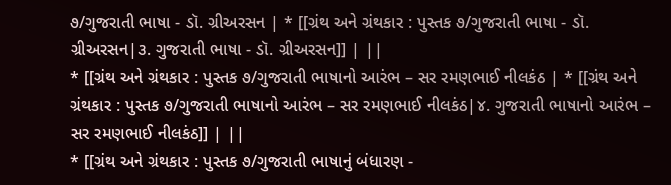૭/ગુજરાતી ભાષા - ડૉ. ગ્રીઅરસન | * [[ગ્રંથ અને ગ્રંથકાર : પુસ્તક ૭/ગુજરાતી ભાષા - ડૉ. ગ્રીઅરસન|૩. ગુજરાતી ભાષા - ડૉ. ગ્રીઅરસન]] | ||
* [[ગ્રંથ અને ગ્રંથકાર : પુસ્તક ૭/ગુજરાતી ભાષાનો આરંભ – સર રમણભાઈ નીલકંઠ | * [[ગ્રંથ અને ગ્રંથકાર : પુસ્તક ૭/ગુજરાતી ભાષાનો આરંભ – સર રમણભાઈ નીલકંઠ|૪. ગુજરાતી ભાષાનો આરંભ – સર રમણભાઈ નીલકંઠ]] | ||
* [[ગ્રંથ અને ગ્રંથકાર : પુસ્તક ૭/ગુજરાતી ભાષાનું બંધારણ -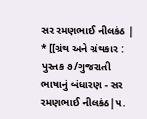સર રમણભાઈ નીલકંઠ | * [[ગ્રંથ અને ગ્રંથકાર : પુસ્તક ૭/ગુજરાતી ભાષાનું બંધારણ - સર રમણભાઈ નીલકંઠ|૫.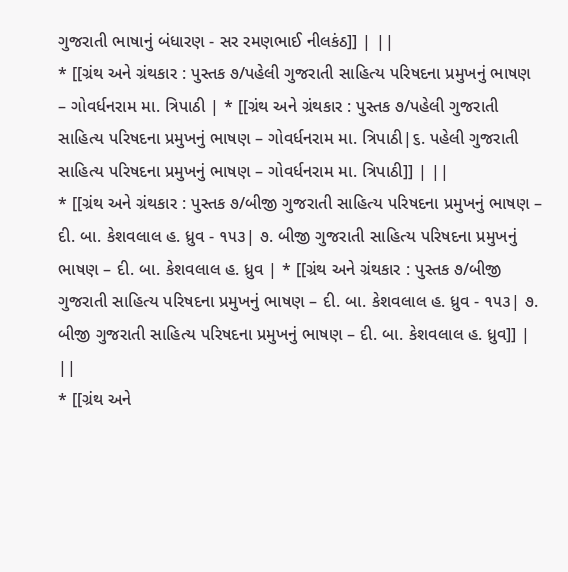ગુજરાતી ભાષાનું બંધારણ - સર રમણભાઈ નીલકંઠ]] | ||
* [[ગ્રંથ અને ગ્રંથકાર : પુસ્તક ૭/પહેલી ગુજરાતી સાહિત્ય પરિષદના પ્રમુખનું ભાષણ – ગોવર્ધનરામ મા. ત્રિપાઠી | * [[ગ્રંથ અને ગ્રંથકાર : પુસ્તક ૭/પહેલી ગુજરાતી સાહિત્ય પરિષદના પ્રમુખનું ભાષણ – ગોવર્ધનરામ મા. ત્રિપાઠી|૬. પહેલી ગુજરાતી સાહિત્ય પરિષદના પ્રમુખનું ભાષણ – ગોવર્ધનરામ મા. ત્રિપાઠી]] | ||
* [[ગ્રંથ અને ગ્રંથકાર : પુસ્તક ૭/બીજી ગુજરાતી સાહિત્ય પરિષદના પ્રમુખનું ભાષણ – દી. બા. કેશવલાલ હ. ધ્રુવ - ૧૫૩| ૭. બીજી ગુજરાતી સાહિત્ય પરિષદના પ્રમુખનું ભાષણ – દી. બા. કેશવલાલ હ. ધ્રુવ | * [[ગ્રંથ અને ગ્રંથકાર : પુસ્તક ૭/બીજી ગુજરાતી સાહિત્ય પરિષદના પ્રમુખનું ભાષણ – દી. બા. કેશવલાલ હ. ધ્રુવ - ૧૫૩| ૭. બીજી ગુજરાતી સાહિત્ય પરિષદના પ્રમુખનું ભાષણ – દી. બા. કેશવલાલ હ. ધ્રુવ]] | ||
* [[ગ્રંથ અને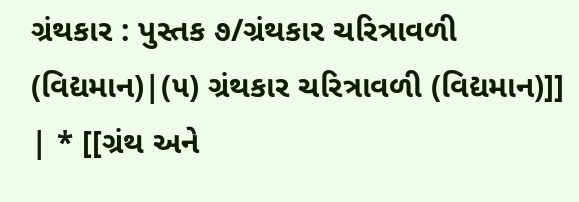ગ્રંથકાર : પુસ્તક ૭/ગ્રંથકાર ચરિત્રાવળી (વિદ્યમાન)|(૫) ગ્રંથકાર ચરિત્રાવળી (વિદ્યમાન)]] | * [[ગ્રંથ અને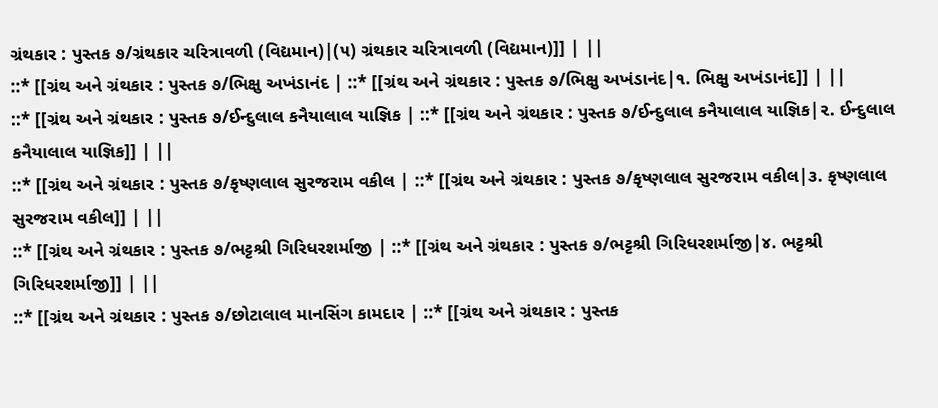ગ્રંથકાર : પુસ્તક ૭/ગ્રંથકાર ચરિત્રાવળી (વિદ્યમાન)|(૫) ગ્રંથકાર ચરિત્રાવળી (વિદ્યમાન)]] | ||
::* [[ગ્રંથ અને ગ્રંથકાર : પુસ્તક ૭/ભિક્ષુ અખંડાનંદ | ::* [[ગ્રંથ અને ગ્રંથકાર : પુસ્તક ૭/ભિક્ષુ અખંડાનંદ|૧. ભિક્ષુ અખંડાનંદ]] | ||
::* [[ગ્રંથ અને ગ્રંથકાર : પુસ્તક ૭/ઈન્દુલાલ કનૈયાલાલ યાજ્ઞિક | ::* [[ગ્રંથ અને ગ્રંથકાર : પુસ્તક ૭/ઈન્દુલાલ કનૈયાલાલ યાજ્ઞિક|૨. ઈન્દુલાલ કનૈયાલાલ યાજ્ઞિક]] | ||
::* [[ગ્રંથ અને ગ્રંથકાર : પુસ્તક ૭/કૃષ્ણલાલ સુરજરામ વકીલ | ::* [[ગ્રંથ અને ગ્રંથકાર : પુસ્તક ૭/કૃષ્ણલાલ સુરજરામ વકીલ|૩. કૃષ્ણલાલ સુરજરામ વકીલ]] | ||
::* [[ગ્રંથ અને ગ્રંથકાર : પુસ્તક ૭/ભટ્ટશ્રી ગિરિધરશર્માજી | ::* [[ગ્રંથ અને ગ્રંથકાર : પુસ્તક ૭/ભટ્ટશ્રી ગિરિધરશર્માજી|૪. ભટ્ટશ્રી ગિરિધરશર્માજી]] | ||
::* [[ગ્રંથ અને ગ્રંથકાર : પુસ્તક ૭/છોટાલાલ માનસિંગ કામદાર | ::* [[ગ્રંથ અને ગ્રંથકાર : પુસ્તક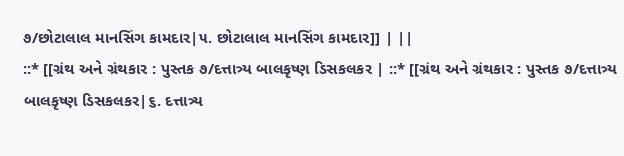૭/છોટાલાલ માનસિંગ કામદાર|૫. છોટાલાલ માનસિંગ કામદાર]] | ||
::* [[ગ્રંથ અને ગ્રંથકાર : પુસ્તક ૭/દત્તાત્ર્ય બાલકૃષ્ણ ડિસકલકર | ::* [[ગ્રંથ અને ગ્રંથકાર : પુસ્તક ૭/દત્તાત્ર્ય બાલકૃષ્ણ ડિસકલકર|૬. દત્તાત્ર્ય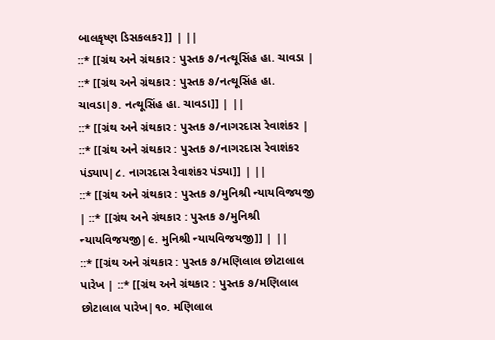બાલકૃષ્ણ ડિસકલકર]] | ||
::* [[ગ્રંથ અને ગ્રંથકાર : પુસ્તક ૭/નત્થૂસિંહ હા. ચાવડા | ::* [[ગ્રંથ અને ગ્રંથકાર : પુસ્તક ૭/નત્થૂસિંહ હા. ચાવડા|૭. નત્થૂસિંહ હા. ચાવડા]] | ||
::* [[ગ્રંથ અને ગ્રંથકાર : પુસ્તક ૭/નાગરદાસ રેવાશંકર | ::* [[ગ્રંથ અને ગ્રંથકાર : પુસ્તક ૭/નાગરદાસ રેવાશંકર પંડ્યા૫|૮. નાગરદાસ રેવાશંકર પંડ્યા]] | ||
::* [[ગ્રંથ અને ગ્રંથકાર : પુસ્તક ૭/મુનિશ્રી ન્યાયવિજયજી | ::* [[ગ્રંથ અને ગ્રંથકાર : પુસ્તક ૭/મુનિશ્રી ન્યાયવિજયજી|૯. મુનિશ્રી ન્યાયવિજયજી]] | ||
::* [[ગ્રંથ અને ગ્રંથકાર : પુસ્તક ૭/મણિલાલ છોટાલાલ પારેખ | ::* [[ગ્રંથ અને ગ્રંથકાર : પુસ્તક ૭/મણિલાલ છોટાલાલ પારેખ|૧૦. મણિલાલ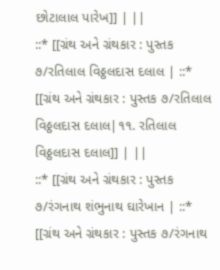છોટાલાલ પારેખ]] | ||
::* [[ગ્રંથ અને ગ્રંથકાર : પુસ્તક ૭/રતિલાલ વિઠ્ઠલદાસ દલાલ | ::* [[ગ્રંથ અને ગ્રંથકાર : પુસ્તક ૭/રતિલાલ વિઠ્ઠલદાસ દલાલ|૧૧. રતિલાલ વિઠ્ઠલદાસ દલાલ]] | ||
::* [[ગ્રંથ અને ગ્રંથકાર : પુસ્તક ૭/રંગનાથ શંભુનાથ ઘારેખાન | ::* [[ગ્રંથ અને ગ્રંથકાર : પુસ્તક ૭/રંગનાથ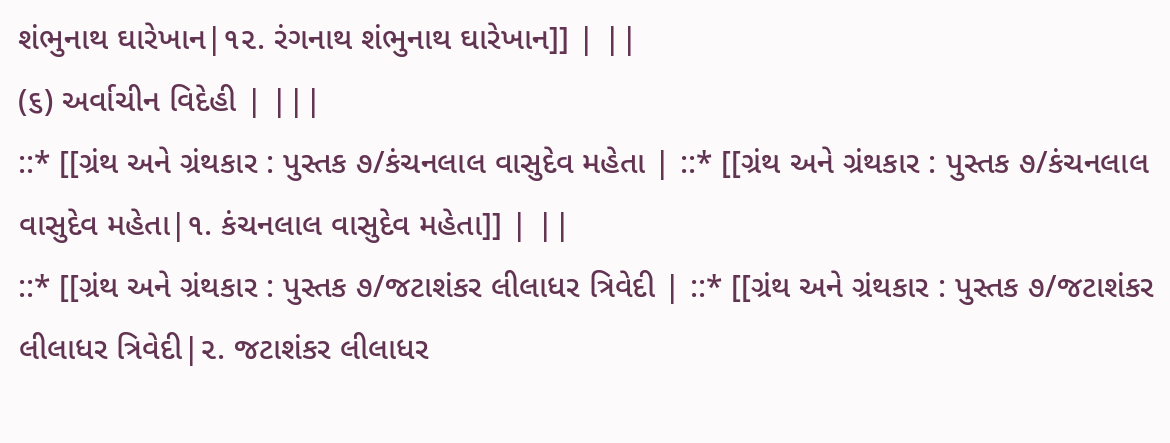શંભુનાથ ઘારેખાન|૧૨. રંગનાથ શંભુનાથ ઘારેખાન]] | ||
(૬) અર્વાચીન વિદેહી | |||
::* [[ગ્રંથ અને ગ્રંથકાર : પુસ્તક ૭/કંચનલાલ વાસુદેવ મહેતા | ::* [[ગ્રંથ અને ગ્રંથકાર : પુસ્તક ૭/કંચનલાલ વાસુદેવ મહેતા|૧. કંચનલાલ વાસુદેવ મહેતા]] | ||
::* [[ગ્રંથ અને ગ્રંથકાર : પુસ્તક ૭/જટાશંકર લીલાધર ત્રિવેદી | ::* [[ગ્રંથ અને ગ્રંથકાર : પુસ્તક ૭/જટાશંકર લીલાધર ત્રિવેદી|૨. જટાશંકર લીલાધર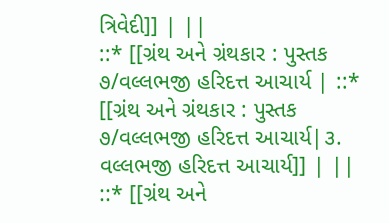ત્રિવેદી]] | ||
::* [[ગ્રંથ અને ગ્રંથકાર : પુસ્તક ૭/વલ્લભજી હરિદત્ત આચાર્ય | ::* [[ગ્રંથ અને ગ્રંથકાર : પુસ્તક ૭/વલ્લભજી હરિદત્ત આચાર્ય|૩. વલ્લભજી હરિદત્ત આચાર્ય]] | ||
::* [[ગ્રંથ અને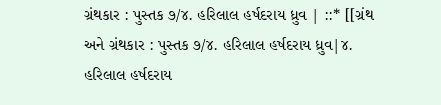ગ્રંથકાર : પુસ્તક ૭/૪. હરિલાલ હર્ષદરાય ધ્રુવ | ::* [[ગ્રંથ અને ગ્રંથકાર : પુસ્તક ૭/૪. હરિલાલ હર્ષદરાય ધ્રુવ|૪. હરિલાલ હર્ષદરાય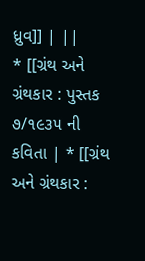ધ્રુવ]] | ||
* [[ગ્રંથ અને ગ્રંથકાર : પુસ્તક ૭/૧૯૩૫ ની કવિતા | * [[ગ્રંથ અને ગ્રંથકાર :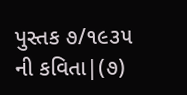પુસ્તક ૭/૧૯૩૫ ની કવિતા|(૭)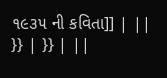૧૯૩૫ ની કવિતા]] | ||
}} | }} | ||